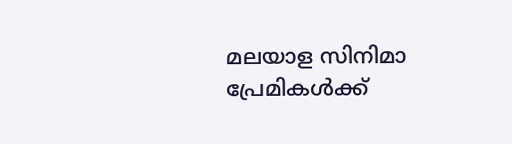മലയാള സിനിമാ പ്രേമികള്‍ക്ക്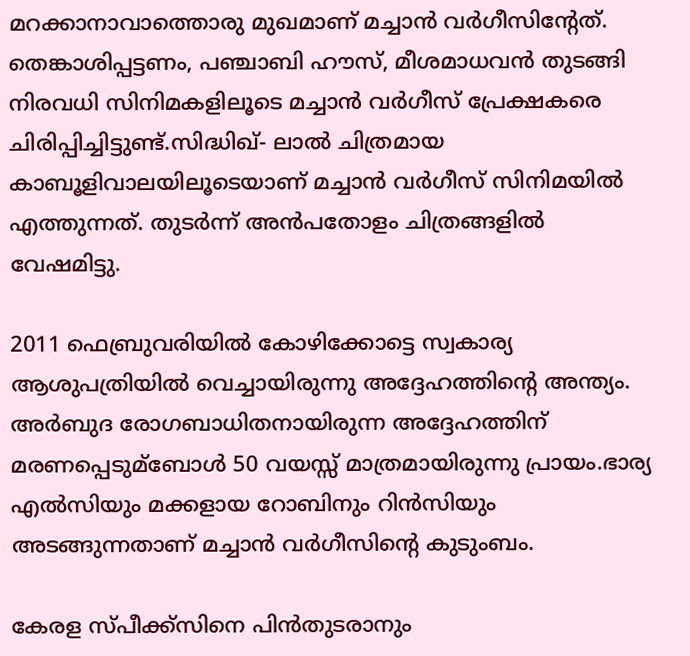മറക്കാനാവാത്തൊരു മുഖമാണ് മച്ചാന്‍ വര്‍ഗീസിന്റേത്. തെങ്കാശിപ്പട്ടണം, പഞ്ചാബി ഹൗസ്, മീശമാധവന്‍ തുടങ്ങി നിരവധി സിനിമകളിലൂടെ മച്ചാന്‍ വര്‍ഗീസ് പ്രേക്ഷകരെ ചിരിപ്പിച്ചിട്ടുണ്ട്.സിദ്ധിഖ്- ലാല്‍ ചിത്രമായ കാബൂളിവാലയിലൂടെയാണ് മച്ചാന്‍ വര്‍ഗീസ് സിനിമയില്‍ എത്തുന്നത്. തുടര്‍ന്ന് അന്‍പതോളം ചിത്രങ്ങളില്‍ വേഷമിട്ടു.

2011 ഫെബ്രുവരിയില്‍ കോഴിക്കോട്ടെ സ്വകാര്യ ആശുപത്രിയില്‍ വെച്ചായിരുന്നു അദ്ദേഹത്തിന്റെ അന്ത്യം. അര്‍ബുദ രോഗബാധിതനായിരുന്ന അദ്ദേഹത്തിന് മരണപ്പെടുമ്ബോള്‍ 50 വയസ്സ് മാത്രമായിരുന്നു പ്രായം.ഭാര്യ എല്‍സിയും മക്കളായ റോബിനും റിന്‍സിയും അടങ്ങുന്നതാണ് മച്ചാന്‍ വര്‍ഗീസിന്റെ കുടുംബം.

കേരള സ്പീക്ക്സിനെ പിൻതുടരാനും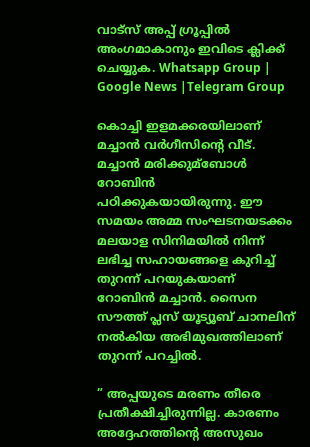വാട്സ് അപ്പ് ഗ്രൂപ്പിൽ അംഗമാകാനും ഇവിടെ ക്ലിക്ക് ചെയ്യുക. Whatsapp Group | Google News |Telegram Group

കൊച്ചി ഇളമക്കരയിലാണ് മച്ചാന്‍ വര്‍ഗീസിന്റെ വീട്. മച്ചാന്‍ മരിക്കുമ്ബോള്‍ റോബിന്‍ പഠിക്കുകയായിരുന്നു. ഈ സമയം അമ്മ സംഘടനയടക്കം മലയാള സിനിമയില്‍ നിന്ന് ലഭിച്ച സഹായങ്ങളെ കുറിച്ച്‌ തുറന്ന് പറയുകയാണ് റോബിന്‍ മച്ചാന്‍. സൈന സൗത്ത് പ്ലസ് യൂട്യൂബ് ചാനലിന് നല്‍കിയ അഭിമുഖത്തിലാണ് തുറന്ന് പറച്ചില്‍.

” അപ്പയുടെ മരണം തീരെ പ്രതീക്ഷിച്ചിരുന്നില്ല. കാരണം അദ്ദേഹത്തിന്റെ അസുഖം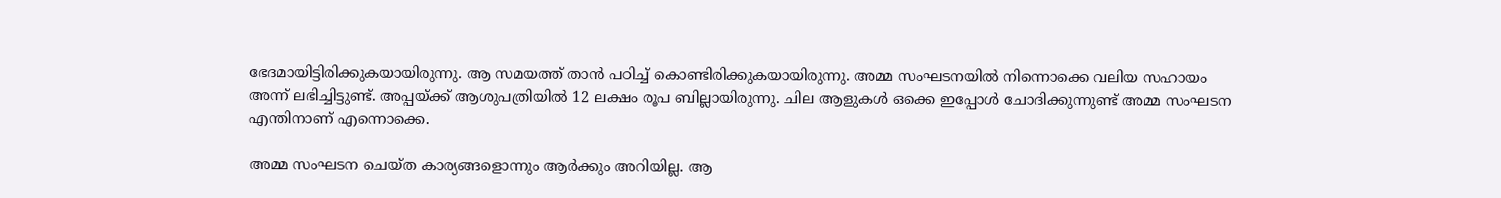ഭേദമായിട്ടിരിക്കുകയായിരുന്നു. ആ സമയത്ത് താന്‍ പഠിച്ച്‌ കൊണ്ടിരിക്കുകയായിരുന്നു. അമ്മ സംഘടനയില്‍ നിന്നൊക്കെ വലിയ സഹായം അന്ന് ലഭിച്ചിട്ടുണ്ട്. അപ്പയ്ക്ക് ആശുപത്രിയില്‍ 12 ലക്ഷം രൂപ ബില്ലായിരുന്നു. ചില ആളുകള്‍ ഒക്കെ ഇപ്പോള്‍ ചോദിക്കുന്നുണ്ട് അമ്മ സംഘടന എന്തിനാണ് എന്നൊക്കെ.

അമ്മ സംഘടന ചെയ്ത കാര്യങ്ങളൊന്നും ആര്‍ക്കും അറിയില്ല. ആ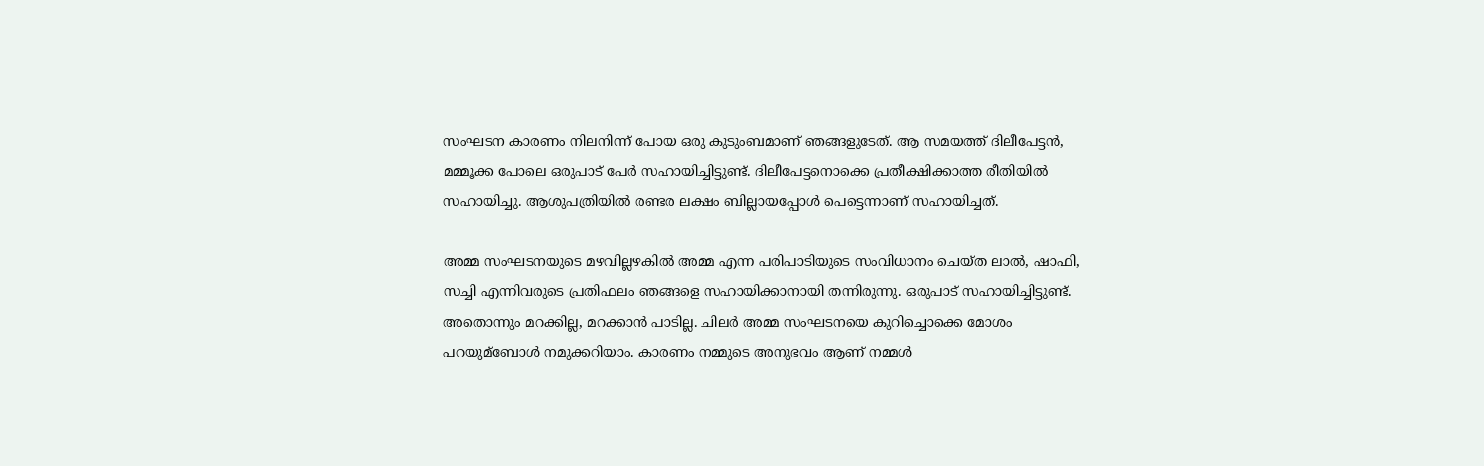സംഘടന കാരണം നിലനിന്ന് പോയ ഒരു കുടുംബമാണ് ഞങ്ങളുടേത്. ആ സമയത്ത് ദിലീപേട്ടന്‍, മമ്മൂക്ക പോലെ ഒരുപാട് പേര്‍ സഹായിച്ചിട്ടുണ്ട്. ദിലീപേട്ടനൊക്കെ പ്രതീക്ഷിക്കാത്ത രീതിയില്‍ സഹായിച്ചു. ആശുപത്രിയില്‍ രണ്ടര ലക്ഷം ബില്ലായപ്പോള്‍ പെട്ടെന്നാണ് സഹായിച്ചത്.

അമ്മ സംഘടനയുടെ മഴവില്ലഴകില്‍ അമ്മ എന്ന പരിപാടിയുടെ സംവിധാനം ചെയ്ത ലാല്‍, ഷാഫി, സച്ചി എന്നിവരുടെ പ്രതിഫലം ഞങ്ങളെ സഹായിക്കാനായി തന്നിരുന്നു. ഒരുപാട് സഹായിച്ചിട്ടുണ്ട്. അതൊന്നും മറക്കില്ല, മറക്കാന്‍ പാടില്ല. ചിലര്‍ അമ്മ സംഘടനയെ കുറിച്ചൊക്കെ മോശം പറയുമ്ബോള്‍ നമുക്കറിയാം. കാരണം നമ്മുടെ അനുഭവം ആണ് നമ്മള്‍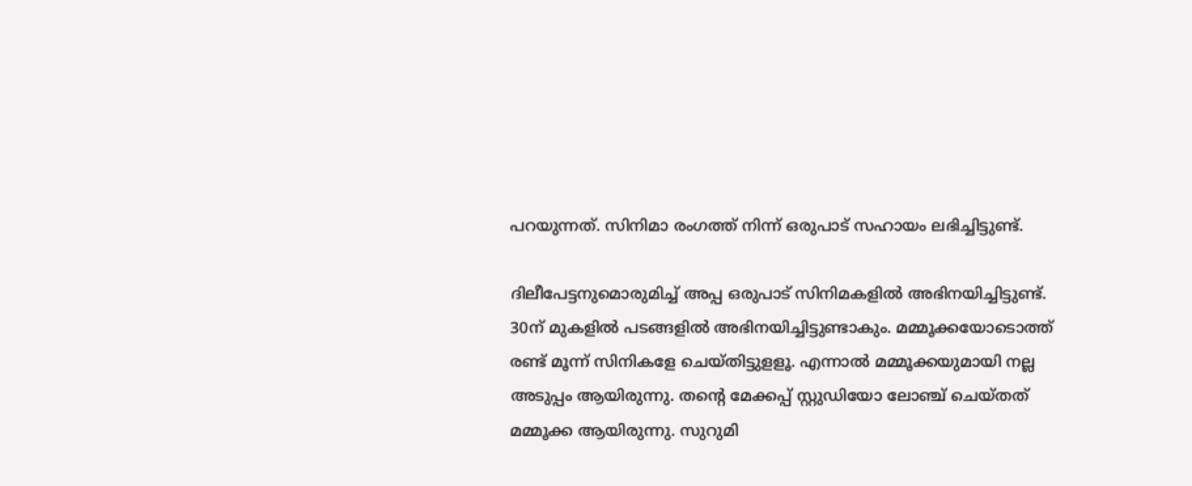പറയുന്നത്. സിനിമാ രംഗത്ത് നിന്ന് ഒരുപാട് സഹായം ലഭിച്ചിട്ടുണ്ട്.

ദിലീപേട്ടനുമൊരുമിച്ച്‌ അപ്പ ഒരുപാട് സിനിമകളില്‍ അഭിനയിച്ചിട്ടുണ്ട്. 30ന് മുകളില്‍ പടങ്ങളില്‍ അഭിനയിച്ചിട്ടുണ്ടാകും. മമ്മൂക്കയോടൊത്ത് രണ്ട് മൂന്ന് സിനികളേ ചെയ്തിട്ടുളളൂ. എന്നാല്‍ മമ്മൂക്കയുമായി നല്ല അടുപ്പം ആയിരുന്നു. തന്റെ മേക്കപ്പ് സ്റ്റുഡിയോ ലോഞ്ച് ചെയ്തത് മമ്മൂക്ക ആയിരുന്നു. സുറുമി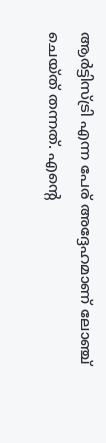ആര്‍ട്ടിസ്ട്രി എന്ന പേര് അദ്ദേഹമാണ് ലോഞ്ച് ചെയ്ത് തന്നത്. എന്റെ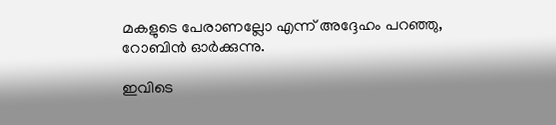മകളുടെ പേരാണല്ലോ എന്ന് അദ്ദേഹം പറഞ്ഞു, റോബിൻ ഓർക്കുന്നു.

ഇവിടെ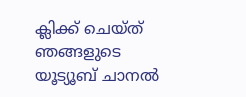ക്ലിക്ക് ചെയ്ത് ഞങ്ങളുടെ യൂട്യൂബ് ചാനൽ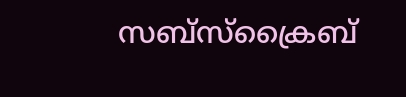സബ്സ്ക്രൈബ്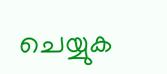ചെയ്യുക